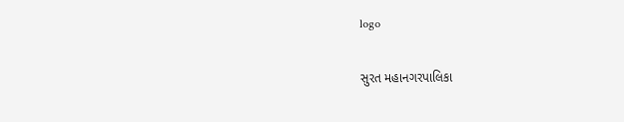logo

સુરત મહાનગરપાલિકા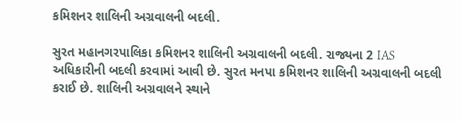કમિશનર શાલિની અગ્રવાલની બદલી.

સુરત મહાનગરપાલિકા કમિશનર શાલિની અગ્રવાલની બદલી. રાજ્યના 2 IAS અધિકારીની બદલી કરવામાં આવી છે. સુરત મનપા કમિશનર શાલિની અગ્રવાલની બદલી કરાઈ છે. શાલિની અગ્રવાલને સ્થાને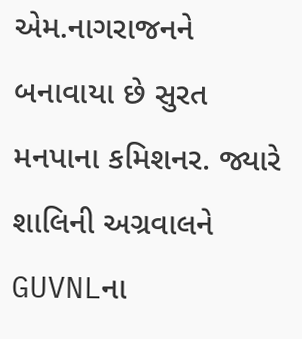એમ.નાગરાજનને બનાવાયા છે સુરત મનપાના કમિશનર. જ્યારે શાલિની અગ્રવાલને GUVNLના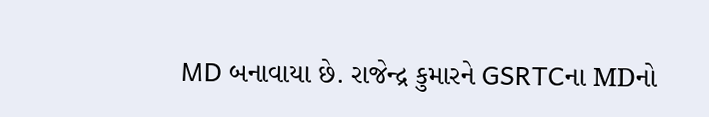MD બનાવાયા છે. રાજેન્દ્ર કુમારને GSRTCના MDનો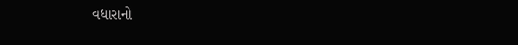વધારાનો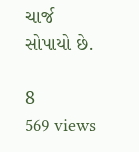ચાર્જ સોપાયો છે.

8
569 views